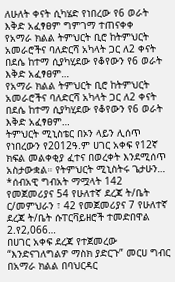ለሁለት ቀናት ሲካሄድ የነበረው የ6 ወራት እቅድ አፈፃፀም ግምገማ ተጠናቀቀ
የአማራ ክልል ትምህርት ቢሮ ከትምህርት አመራሮችና ባለድርሻ አካላት ጋር ለ2 ቀናት በደሴ ከተማ ሲያካሂደው የቆየውን የ6 ወራት እቅድ አፈፃፀም…
የአማራ ክልል ትምህርት ቢሮ ከትምህርት አመራሮችና ባለድርሻ አካላት ጋር ለ2 ቀናት በደሴ ከተማ ሲያካሂደው የቆየውን የ6 ወራት እቅድ አፈፃፀም…
ትምህርት ሚኒስቴር በኦን ላይን ሊሰጥ የነበረውን የ2012ዓ.ም ሀገር አቀፍ የ12ኛ ክፍል መልቀቂያ ፈተና በወረቀት እንደሚሰጥ አስታውቋል። የትምህርት ሚኒስትሩ ጌታሁን…
*ሰብአዊ ግብአት ማሟላት 142 የመጀመሪያና 54 የሁለተኛ ደረጃ ት/ቤት ር/መምህራን ፣ 42 የመጀመሪያና 7 የሁለተኛ ደረጃ ት/ቤት ሱፐርቫይዘሮች ተመድበዋል 2.የ2,066…
በሀገር አቀፍ ደረጃ የተጀመረው “እንድናገለግልዎ ማስክ ያድርጉ” መርሀ ግብር በአማራ ክልል በባህርዳር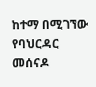ከተማ በሚገኘው የባህርዳር መሰናዶ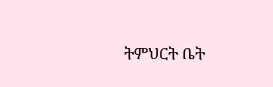ትምህርት ቤት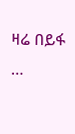ዛሬ በይፋ …